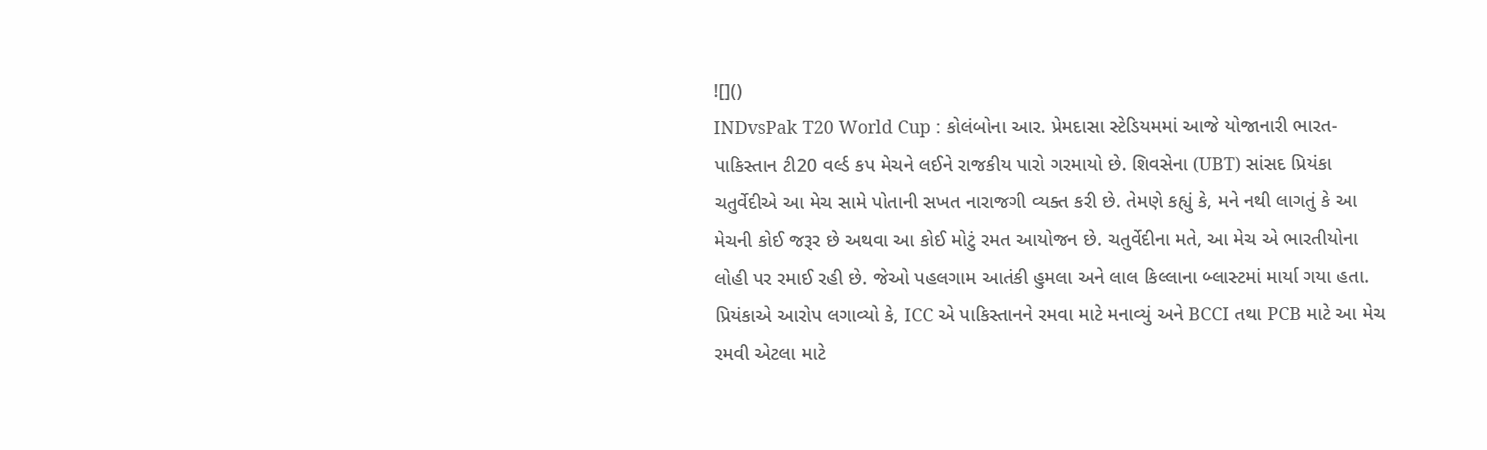![]()
INDvsPak T20 World Cup : કોલંબોના આર. પ્રેમદાસા સ્ટેડિયમમાં આજે યોજાનારી ભારત-પાકિસ્તાન ટી20 વર્લ્ડ કપ મેચને લઈને રાજકીય પારો ગરમાયો છે. શિવસેના (UBT) સાંસદ પ્રિયંકા ચતુર્વેદીએ આ મેચ સામે પોતાની સખત નારાજગી વ્યક્ત કરી છે. તેમણે કહ્યું કે, મને નથી લાગતું કે આ મેચની કોઈ જરૂર છે અથવા આ કોઈ મોટું રમત આયોજન છે. ચતુર્વેદીના મતે, આ મેચ એ ભારતીયોના લોહી પર રમાઈ રહી છે. જેઓ પહલગામ આતંકી હુમલા અને લાલ કિલ્લાના બ્લાસ્ટમાં માર્યા ગયા હતા. પ્રિયંકાએ આરોપ લગાવ્યો કે, ICC એ પાકિસ્તાનને રમવા માટે મનાવ્યું અને BCCI તથા PCB માટે આ મેચ રમવી એટલા માટે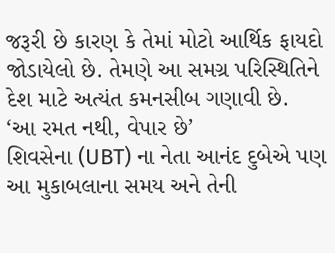જરૂરી છે કારણ કે તેમાં મોટો આર્થિક ફાયદો જોડાયેલો છે. તેમણે આ સમગ્ર પરિસ્થિતિને દેશ માટે અત્યંત કમનસીબ ગણાવી છે.
‘આ રમત નથી, વેપાર છે’
શિવસેના (UBT) ના નેતા આનંદ દુબેએ પણ આ મુકાબલાના સમય અને તેની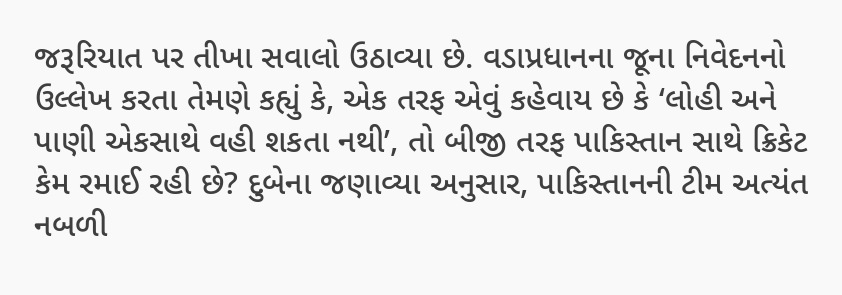જરૂરિયાત પર તીખા સવાલો ઉઠાવ્યા છે. વડાપ્રધાનના જૂના નિવેદનનો ઉલ્લેખ કરતા તેમણે કહ્યું કે, એક તરફ એવું કહેવાય છે કે ‘લોહી અને પાણી એકસાથે વહી શકતા નથી’, તો બીજી તરફ પાકિસ્તાન સાથે ક્રિકેટ કેમ રમાઈ રહી છે? દુબેના જણાવ્યા અનુસાર, પાકિસ્તાનની ટીમ અત્યંત નબળી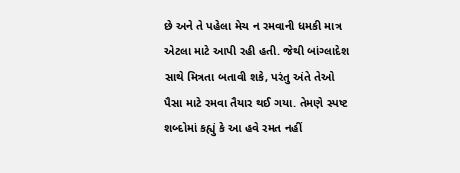છે અને તે પહેલા મેચ ન રમવાની ધમકી માત્ર એટલા માટે આપી રહી હતી. જેથી બાંગ્લાદેશ સાથે મિત્રતા બતાવી શકે, પરંતુ અંતે તેઓ પૈસા માટે રમવા તૈયાર થઈ ગયા. તેમણે સ્પષ્ટ શબ્દોમાં કહ્યું કે આ હવે રમત નહીં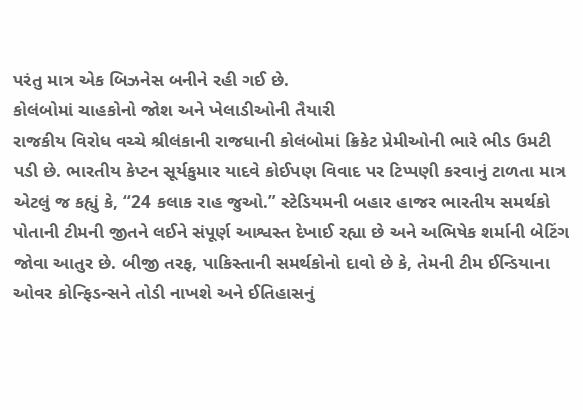પરંતુ માત્ર એક બિઝનેસ બનીને રહી ગઈ છે.
કોલંબોમાં ચાહકોનો જોશ અને ખેલાડીઓની તૈયારી
રાજકીય વિરોધ વચ્ચે શ્રીલંકાની રાજધાની કોલંબોમાં ક્રિકેટ પ્રેમીઓની ભારે ભીડ ઉમટી પડી છે. ભારતીય કેપ્ટન સૂર્યકુમાર યાદવે કોઈપણ વિવાદ પર ટિપ્પણી કરવાનું ટાળતા માત્ર એટલું જ કહ્યું કે, “24 કલાક રાહ જુઓ.” સ્ટેડિયમની બહાર હાજર ભારતીય સમર્થકો પોતાની ટીમની જીતને લઈને સંપૂર્ણ આશ્વસ્ત દેખાઈ રહ્યા છે અને અભિષેક શર્માની બેટિંગ જોવા આતુર છે. બીજી તરફ, પાકિસ્તાની સમર્થકોનો દાવો છે કે, તેમની ટીમ ઈન્ડિયાના ઓવર કોન્ફિડન્સને તોડી નાખશે અને ઈતિહાસનું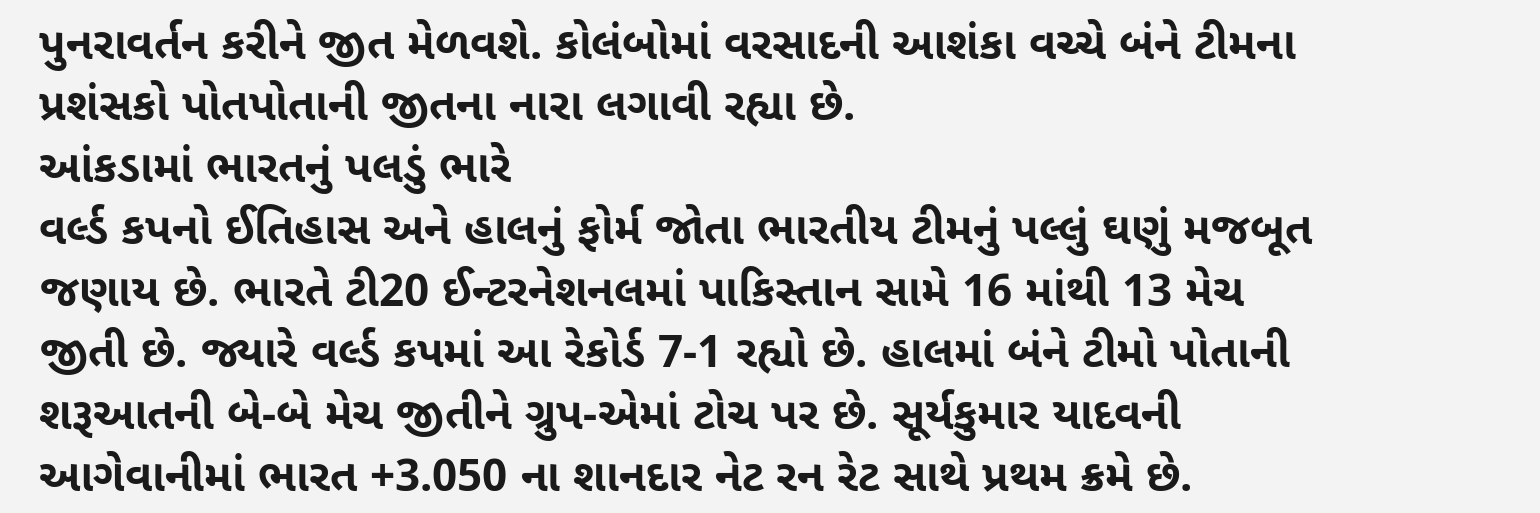પુનરાવર્તન કરીને જીત મેળવશે. કોલંબોમાં વરસાદની આશંકા વચ્ચે બંને ટીમના પ્રશંસકો પોતપોતાની જીતના નારા લગાવી રહ્યા છે.
આંકડામાં ભારતનું પલડું ભારે
વર્લ્ડ કપનો ઈતિહાસ અને હાલનું ફોર્મ જોતા ભારતીય ટીમનું પલ્લું ઘણું મજબૂત જણાય છે. ભારતે ટી20 ઈન્ટરનેશનલમાં પાકિસ્તાન સામે 16 માંથી 13 મેચ જીતી છે. જ્યારે વર્લ્ડ કપમાં આ રેકોર્ડ 7-1 રહ્યો છે. હાલમાં બંને ટીમો પોતાની શરૂઆતની બે-બે મેચ જીતીને ગ્રુપ-એમાં ટોચ પર છે. સૂર્યકુમાર યાદવની આગેવાનીમાં ભારત +3.050 ના શાનદાર નેટ રન રેટ સાથે પ્રથમ ક્રમે છે.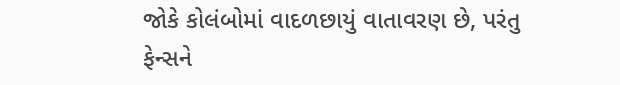જોકે કોલંબોમાં વાદળછાયું વાતાવરણ છે, પરંતુ ફેન્સને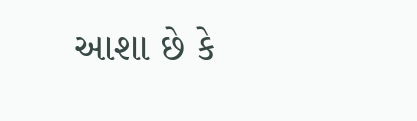આશા છે કે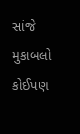સાંજે મુકાબલો કોઈપણ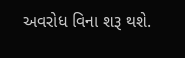અવરોધ વિના શરૂ થશે.